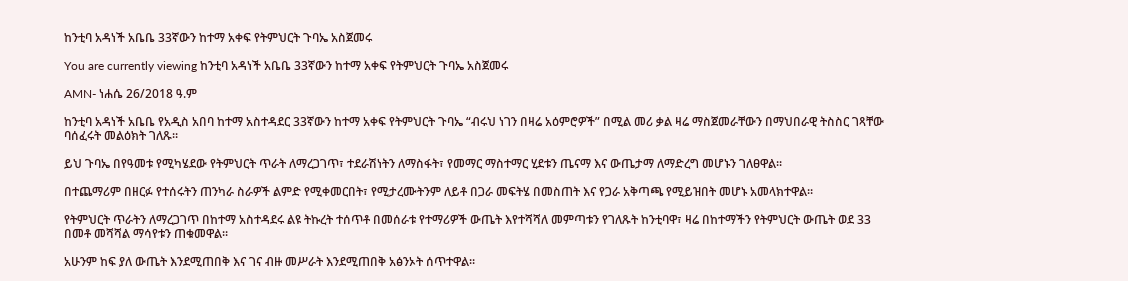ከንቲባ አዳነች አቤቤ 33ኛውን ከተማ አቀፍ የትምህርት ጉባኤ አስጀመሩ

You are currently viewing ከንቲባ አዳነች አቤቤ 33ኛውን ከተማ አቀፍ የትምህርት ጉባኤ አስጀመሩ

AMN- ነሐሴ 26/2018 ዓ.ም

ከንቲባ አዳነች አቤቤ የአዲስ አበባ ከተማ አስተዳደር 33ኛውን ከተማ አቀፍ የትምህርት ጉባኤ “ብሩህ ነገን በዛሬ አዕምሮዎች” በሚል መሪ ቃል ዛሬ ማስጀመራቸውን በማህበራዊ ትስስር ገጻቸው ባሰፈሩት መልዕክት ገለጹ።

ይህ ጉባኤ በየዓመቱ የሚካሄደው የትምህርት ጥራት ለማረጋገጥ፣ ተደራሽነትን ለማስፋት፣ የመማር ማስተማር ሂደቱን ጤናማ እና ውጤታማ ለማድረግ መሆኑን ገለፀዋል፡፡

በተጨማሪም በዘርፉ የተሰሩትን ጠንካራ ስራዎች ልምድ የሚቀመርበት፣ የሚታረሙትንም ለይቶ በጋራ መፍትሄ በመስጠት እና የጋራ አቅጣጫ የሚይዝበት መሆኑ አመላክተዋል።

የትምህርት ጥራትን ለማረጋገጥ በከተማ አስተዳደሩ ልዩ ትኩረት ተሰጥቶ በመሰራቱ የተማሪዎች ውጤት እየተሻሻለ መምጣቱን የገለጹት ከንቲባዋ፣ ዛሬ በከተማችን የትምህርት ውጤት ወደ 33 በመቶ መሻሻል ማሳየቱን ጠቁመዋል።

አሁንም ከፍ ያለ ውጤት እንደሚጠበቅ እና ገና ብዙ መሥራት እንደሚጠበቅ አፅንኦት ሰጥተዋል።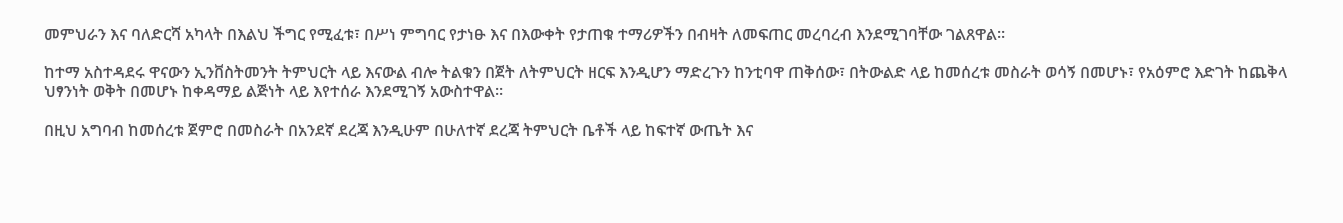መምህራን እና ባለድርሻ አካላት በእልህ ችግር የሚፈቱ፣ በሥነ ምግባር የታነፁ እና በእውቀት የታጠቁ ተማሪዎችን በብዛት ለመፍጠር መረባረብ እንደሚገባቸው ገልጸዋል።

ከተማ አስተዳደሩ ዋናውን ኢንቨስትመንት ትምህርት ላይ እናውል ብሎ ትልቁን በጀት ለትምህርት ዘርፍ እንዲሆን ማድረጉን ከንቲባዋ ጠቅሰው፣ በትውልድ ላይ ከመሰረቱ መስራት ወሳኝ በመሆኑ፣ የአዕምሮ እድገት ከጨቅላ ህፃንነት ወቅት በመሆኑ ከቀዳማይ ልጅነት ላይ እየተሰራ እንደሚገኝ አውስተዋል።

በዚህ አግባብ ከመሰረቱ ጀምሮ በመስራት በአንደኛ ደረጃ እንዲሁም በሁለተኛ ደረጃ ትምህርት ቤቶች ላይ ከፍተኛ ውጤት እና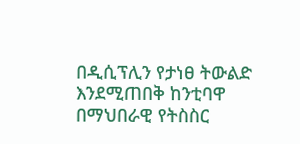በዲሲፕሊን የታነፀ ትውልድ እንደሚጠበቅ ከንቲባዋ በማህበራዊ የትስስር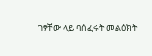ገፃቸው ላይ ባሰፈሩት መልዕክት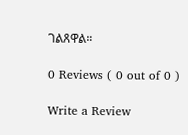ገልጸዋል።

0 Reviews ( 0 out of 0 )

Write a Review